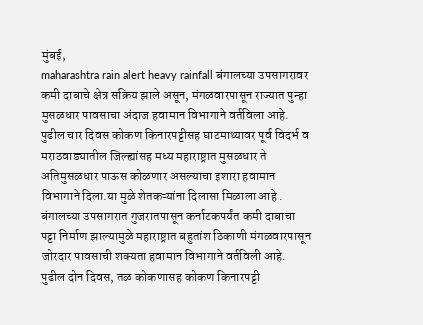मुंबई,
maharashtra rain alert heavy rainfall बंगालच्या उपसागरावर कमी दाबाचे क्षेत्र सक्रिय झाले असून, मंगळवारपासून राज्यात पुन्हा मुसळधार पावसाचा अंदाज हवामान विभागाने वर्तविला आहे. पुढील चार दिवस कोकण किनारपट्टीसह घाटमाथ्यावर पूर्व विदर्भ व मराठवाड्यातील जिल्ह्यांसह मध्य महाराष्ट्रात मुसळधार ते अतिमुसळधार पाऊस कोळणार असल्याचा इशारा हवामान विभागाने दिला.या मुळे शेतकऱ्यांना दिलासा मिळाला आहे .
बंगालच्या उपसागरात गुजरातपासून कर्नाटकपर्यंत कमी दाबाचा पट्टा निर्माण झाल्यामुळे महाराष्ट्रात बहुतांश ठिकाणी मंगळवारपासून जोरदार पावसाची शक्यता हवामान विभागाने वर्तविली आहे. पुढील दोन दिवस, तळ कोकणासह कोकण किनारपट्टी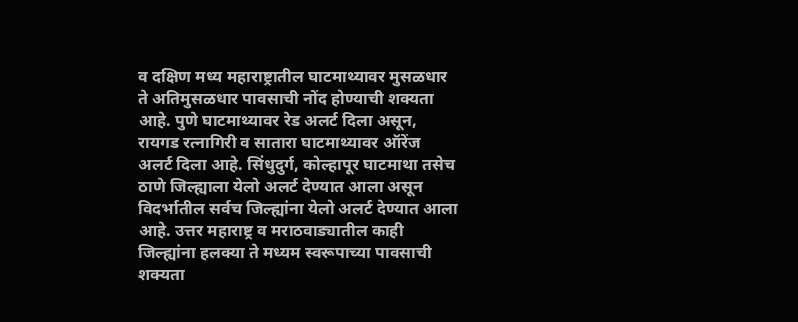व दक्षिण मध्य महाराष्ट्रातील घाटमाथ्यावर मुसळधार ते अतिमुसळधार पावसाची नोंद होण्याची शक्यता आहे. पुणे घाटमाथ्यावर रेड अलर्ट दिला असून, रायगड रत्नागिरी व सातारा घाटमाथ्यावर ऑरेंज अलर्ट दिला आहे. सिंधुदुर्ग, कोल्हापूर घाटमाथा तसेच ठाणे जिल्ह्याला येलो अलर्ट देण्यात आला असून विदर्भातील सर्वच जिल्ह्यांना येलो अलर्ट देण्यात आला आहे. उत्तर महाराष्ट्र व मराठवाड्यातील काही जिल्ह्यांना हलक्या ते मध्यम स्वरूपाच्या पावसाची शक्यता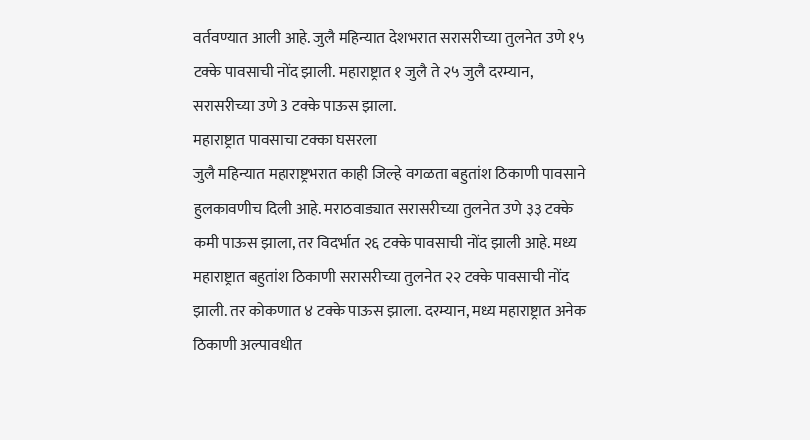वर्तवण्यात आली आहे. जुलै महिन्यात देशभरात सरासरीच्या तुलनेत उणे १५ टक्के पावसाची नोंद झाली. महाराष्ट्रात १ जुलै ते २५ जुलै दरम्यान, सरासरीच्या उणे 3 टक्के पाऊस झाला.
महाराष्ट्रात पावसाचा टक्का घसरला
जुलै महिन्यात महाराष्ट्रभरात काही जिल्हे वगळता बहुतांश ठिकाणी पावसाने हुलकावणीच दिली आहे. मराठवाड्यात सरासरीच्या तुलनेत उणे ३३ टक्के कमी पाऊस झाला, तर विदर्भात २६ टक्के पावसाची नोंद झाली आहे. मध्य महाराष्ट्रात बहुतांश ठिकाणी सरासरीच्या तुलनेत २२ टक्के पावसाची नोंद झाली. तर कोकणात ४ टक्के पाऊस झाला. दरम्यान, मध्य महाराष्ट्रात अनेक ठिकाणी अल्पावधीत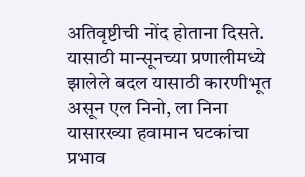अतिवृष्टीची नोंद होताना दिसते. यासाठी मान्सूनच्या प्रणालीमध्ये झालेले बदल यासाठी कारणीभूत असून एल निनो, ला निना यासारख्या हवामान घटकांचा प्रभाव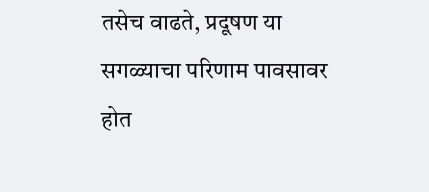तसेच वाढते, प्रदूषण या सगळ्याचा परिणाम पावसावर होत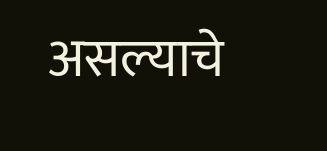असल्याचे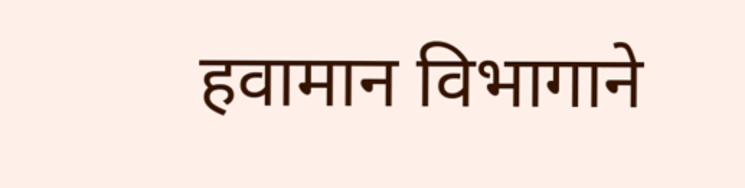हवामान विभागाने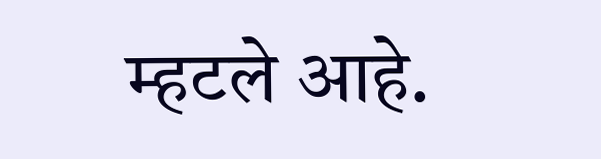म्हटले आहे.